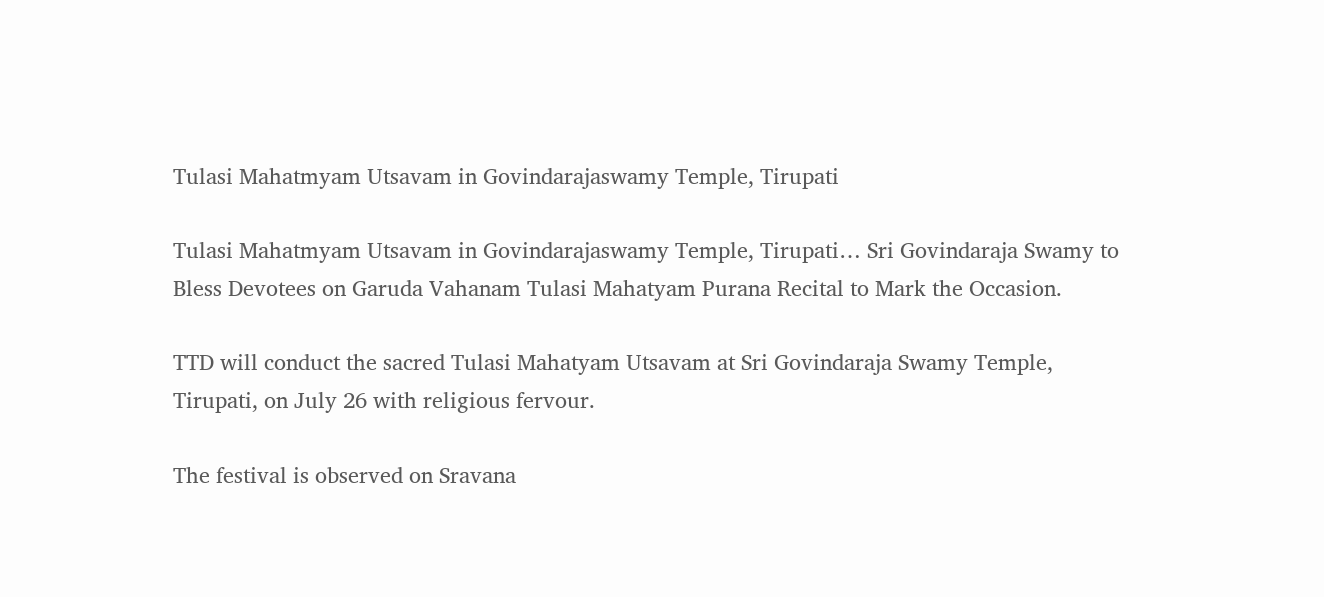Tulasi Mahatmyam Utsavam in Govindarajaswamy Temple, Tirupati

Tulasi Mahatmyam Utsavam in Govindarajaswamy Temple, Tirupati… Sri Govindaraja Swamy to Bless Devotees on Garuda Vahanam Tulasi Mahatyam Purana Recital to Mark the Occasion.

TTD will conduct the sacred Tulasi Mahatyam Utsavam at Sri Govindaraja Swamy Temple, Tirupati, on July 26 with religious fervour.

The festival is observed on Sravana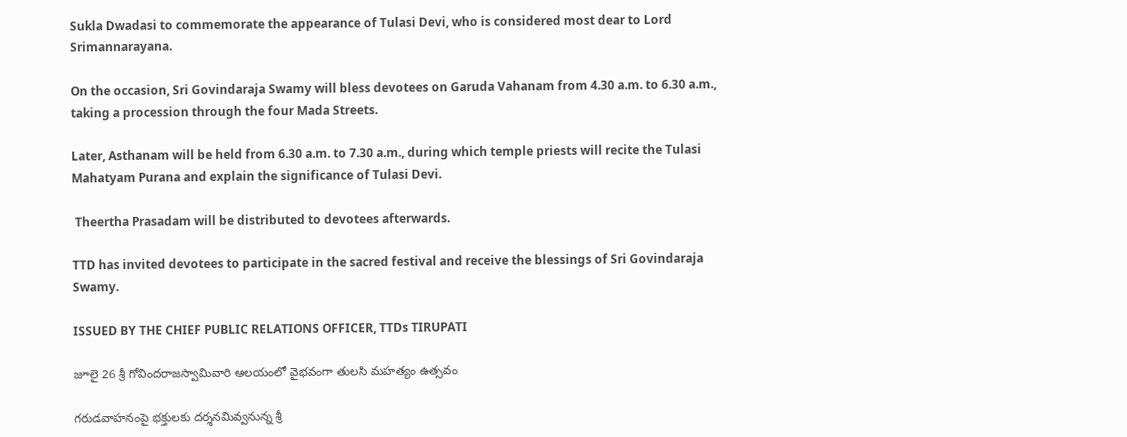Sukla Dwadasi to commemorate the appearance of Tulasi Devi, who is considered most dear to Lord Srimannarayana.

On the occasion, Sri Govindaraja Swamy will bless devotees on Garuda Vahanam from 4.30 a.m. to 6.30 a.m., taking a procession through the four Mada Streets.

Later, Asthanam will be held from 6.30 a.m. to 7.30 a.m., during which temple priests will recite the Tulasi Mahatyam Purana and explain the significance of Tulasi Devi.

 Theertha Prasadam will be distributed to devotees afterwards.

TTD has invited devotees to participate in the sacred festival and receive the blessings of Sri Govindaraja Swamy.

ISSUED BY THE CHIEF PUBLIC RELATIONS OFFICER, TTDs TIRUPATI

జూలై 26 శ్రీ గోవిందరాజస్వామివారి ఆలయంలో వైభవంగా తులసి మహత్యం ఉత్సవం

గరుడవాహనంపై భక్తులకు దర్శనమివ్వనున్న శ్రీ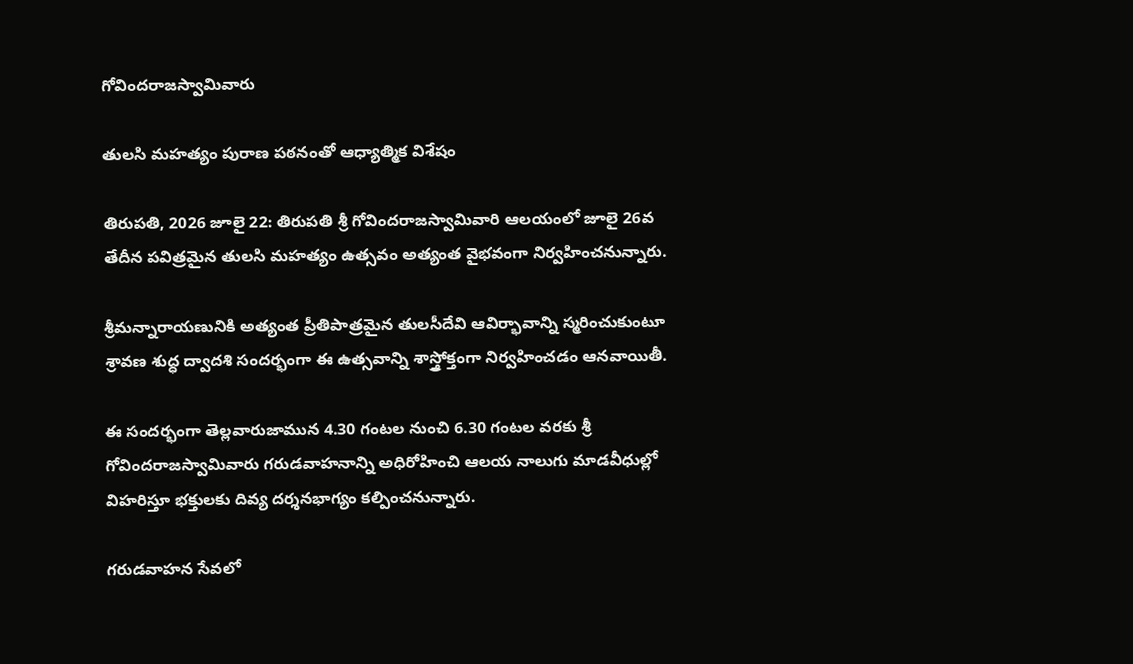గోవిందరాజస్వామివారు

తులసి మహత్యం పురాణ పఠనంతో ఆధ్యాత్మిక విశేషం

తిరుపతి, 2026 జూలై 22: తిరుపతి శ్రీ గోవిందరాజస్వామివారి ఆలయంలో జూలై 26వ తేదీన పవిత్రమైన తులసి మహత్యం ఉత్సవం అత్యంత వైభవంగా నిర్వహించనున్నారు.

శ్రీమన్నారాయణునికి అత్యంత ప్రీతిపాత్రమైన తులసీదేవి ఆవిర్భావాన్ని స్మరించుకుంటూ శ్రావణ శుద్ధ ద్వాదశి సందర్భంగా ఈ ఉత్సవాన్ని శాస్త్రోక్తంగా నిర్వహించడం ఆనవాయితీ.

ఈ సందర్భంగా తెల్లవారుజామున 4.30 గంటల నుంచి 6.30 గంటల వరకు శ్రీ గోవిందరాజస్వామివారు గరుడవాహనాన్ని అధిరోహించి ఆలయ నాలుగు మాడవీధుల్లో విహరిస్తూ భక్తులకు దివ్య దర్శనభాగ్యం కల్పించనున్నారు.

గరుడవాహన సేవలో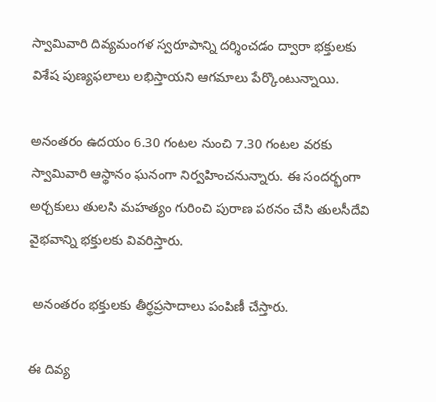స్వామివారి దివ్యమంగళ స్వరూపాన్ని దర్శించడం ద్వారా భక్తులకు విశేష పుణ్యఫలాలు లభిస్తాయని ఆగమాలు పేర్కొంటున్నాయి.

అనంతరం ఉదయం 6.30 గంటల నుంచి 7.30 గంటల వరకు స్వామివారి ఆస్థానం ఘనంగా నిర్వహించనున్నారు. ఈ సందర్భంగా అర్చకులు తులసి మహత్యం గురించి పురాణ పఠనం చేసి తులసీదేవి వైభవాన్ని భక్తులకు వివరిస్తారు.

 అనంతరం భక్తులకు తీర్థప్రసాదాలు పంపిణీ చేస్తారు.

ఈ దివ్య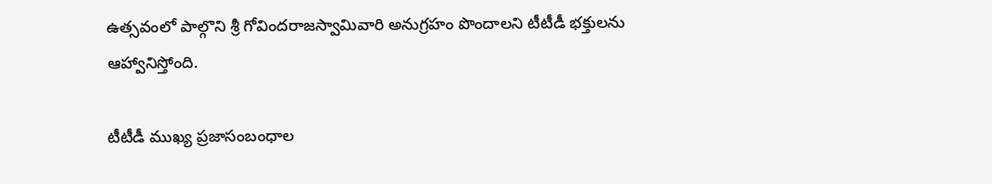ఉత్సవంలో పాల్గొని శ్రీ గోవిందరాజస్వామివారి అనుగ్రహం పొందాలని టీటీడీ భక్తులను ఆహ్వానిస్తోంది.

టీటీడీ ముఖ్య ప్రజాసంబంధాల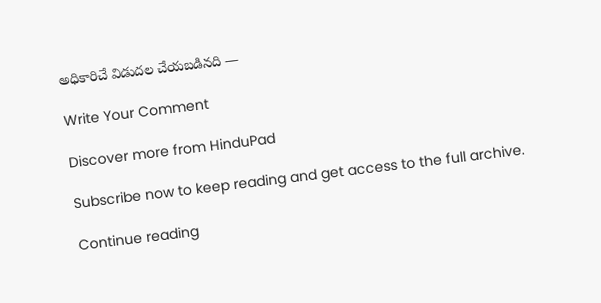అధికారిచే విడుదల చేయబడినది —

Write Your Comment

Discover more from HinduPad

Subscribe now to keep reading and get access to the full archive.

Continue reading